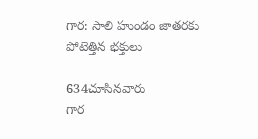గార: సాలి హుండం జాతరకు పోటెత్తిన భక్తులు

634చూసినవారు
గార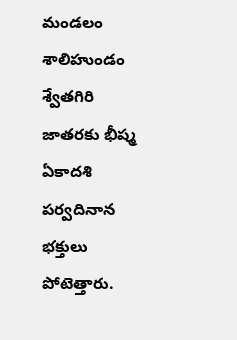మండలం శాలిహుండం శ్వేతగిరి జాతరకు భీష్మ ఏకాదశి పర్వదినాన భక్తులు పోటెత్తారు.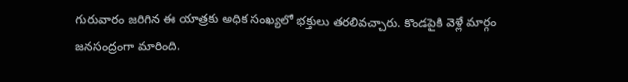గురువారం జరిగిన ఈ యాత్రకు అధిక సంఖ్యలో భక్తులు తరలివచ్చారు. కొండపైకి వెళ్లే మార్గం జనసంద్రంగా మారింది.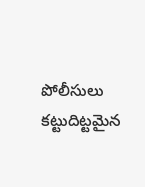పోలీసులు కట్టుదిట్టమైన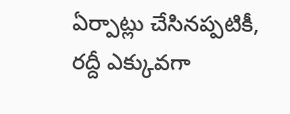ఏర్పాట్లు చేసినప్పటికీ, రద్దీ ఎక్కువగా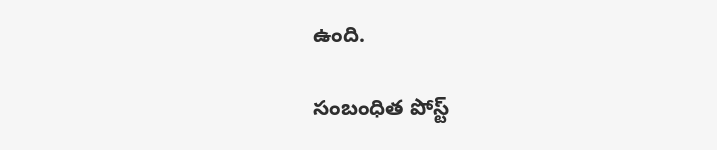ఉంది.

సంబంధిత పోస్ట్